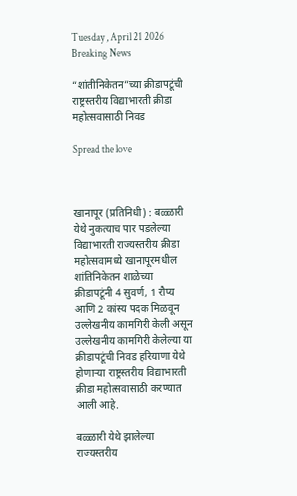Tuesday , April 21 2026
Breaking News

“शांतीनिकेतन”च्या क्रीडापटूंची राष्ट्रस्तरीय विद्याभारती क्रीडा महोत्सवासाठी निवड

Spread the love



खानापूर (प्रतिनिधी) : बळ्ळारी येथे नुकत्याच पार पडलेल्या विद्याभारती राज्यस्तरीय क्रीडा महोत्सवामध्ये खानापूरमधील शांतिनिकेतन शाळेच्या क्रीडापटूंनी 4 सुवर्ण, 1 रौप्य आणि 2 कांस्य पदक मिळवून उल्लेखनीय कामगिरी केली असून उल्लेखनीय कामगिरी केलेल्या या क्रीडापटूंची निवड हरियाणा येथे होणाऱ्या राष्ट्रस्तरीय विद्याभारती क्रीडा महोत्सवासाठी करण्यात आली आहे.

बळ्ळारी येथे झालेल्या राज्यस्तरीय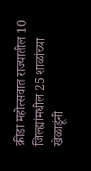क्रीडा महोत्सवात राज्यातील 10 जिल्ह्यांमधील 25 शाळांच्या खेळाडूंनी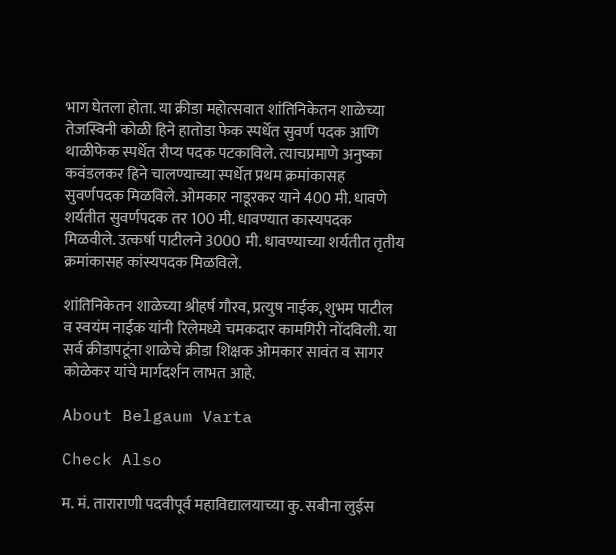भाग घेतला होता. या क्रीडा महोत्सवात शांतिनिकेतन शाळेच्या तेजस्विनी कोळी हिने हातोडा फेक स्पर्धेत सुवर्ण पदक आणि थाळीफेक स्पर्धेत रौप्य पदक पटकाविले. त्याचप्रमाणे अनुष्का कवंडलकर हिने चालण्याच्या स्पर्धेत प्रथम क्रमांकासह सुवर्णपदक मिळविले. ओमकार नाडूरकर याने 400 मी. धावणे शर्यतीत सुवर्णपदक तर 100 मी. धावण्यात कास्यपदक मिळवीले. उत्कर्षा पाटीलने 3000 मी. धावण्याच्या शर्यतीत तृतीय क्रमांकासह कांस्यपदक मिळविले.

शांतिनिकेतन शाळेच्या श्रीहर्ष गौरव, प्रत्युष नाईक, शुभम पाटील व स्वयंम नाईक यांनी रिलेमध्ये चमकदार कामगिरी नोंदविली. या सर्व क्रीडापटूंना शाळेचे क्रीडा शिक्षक ओमकार सावंत व सागर कोळेकर यांचे मार्गदर्शन लाभत आहे.

About Belgaum Varta

Check Also

म. मं. ताराराणी पदवीपूर्व महाविद्यालयाच्या कु. सबीना लुईस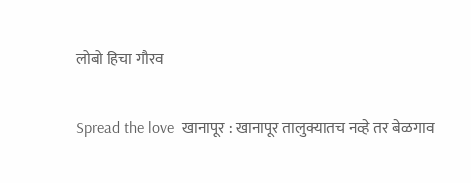लोबो हिचा गौरव

Spread the love  खानापूर : खानापूर तालुक्यातच नव्हे तर बेळगाव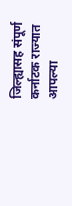जिल्ह्यासह संपूर्ण कर्नाटक राज्यात आपल्या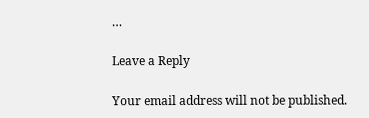…

Leave a Reply

Your email address will not be published.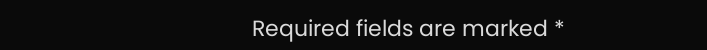Required fields are marked *